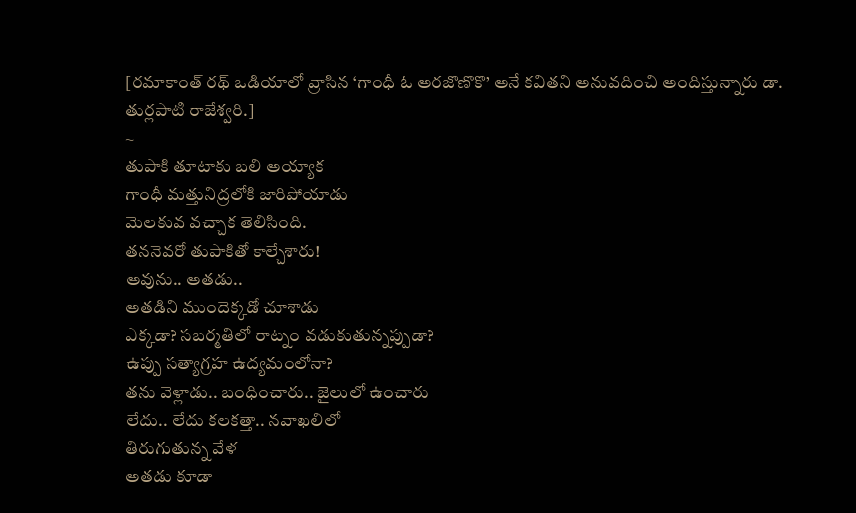[రమాకాంత్ రథ్ ఒడియాలో వ్రాసిన ‘గాంధీ ఓ అరజొణొకొ’ అనే కవితని అనువదించి అందిస్తున్నారు డా. తుర్లపాటి రాజేశ్వరి.]
~
తుపాకి తూటాకు బలి అయ్యాక
గాంధీ మత్తునిద్రలోకి జారిపోయాడు
మెలకువ వచ్చాక తెలిసింది.
తననెవరో తుపాకితో కాల్చేశారు!
అవును.. అతడు..
అతడిని ముందెక్కడో చూశాడు
ఎక్కడా? సబర్మతిలో రాట్నం వడుకుతున్నప్పుడా?
ఉప్పు సత్యాగ్రహ ఉద్యమంలోనా?
తను వెళ్లాడు.. బంధించారు.. జైలులో ఉంచారు
లేదు.. లేదు కలకత్తా.. నవాఖలిలో
తిరుగుతున్న వేళ
అతడు కూడా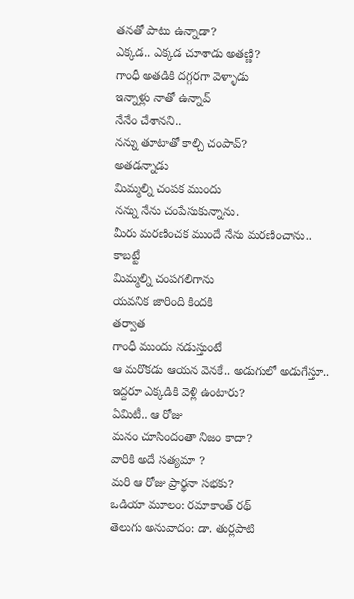తనతో పాటు ఉన్నాడా?
ఎక్కడ.. ఎక్కడ చూశాడు అతణ్ణి?
గాంధీ అతడికి దగ్గరగా వెళ్ళాడు
ఇన్నాళ్లు నాతో ఉన్నావ్
నేనేం చేశానని..
నన్ను తూటాతో కాల్చి చంపావ్?
అతడన్నాడు
మిమ్మల్ని చంపక ముందు
నన్ను నేను చంపేసుకున్నాను.
మీరు మరణించక ముందే నేను మరణించాను..
కాబట్టే
మిమ్మల్ని చంపగలిగాను
యవనిక జారింది కిందకి
తర్వాత
గాంధీ ముందు నడుస్తుంటే
ఆ మరొకడు ఆయన వెనకే.. అడుగులో అడుగేస్తూ..
ఇద్దరూ ఎక్కడికి వెళ్లి ఉంటారు?
ఏమిటీ.. ఆ రోజు
మనం చూసిందంతా నిజం కాదా?
వారికి అదే సత్యమా ?
మరి ఆ రోజు ప్రార్థనా సభకు?
ఒడియా మూలం: రమాకాంత్ రథ్
తెలుగు అనువాదం: డా. తుర్లపాటి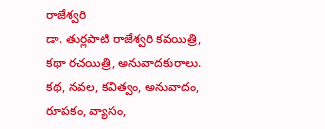రాజేశ్వరి
డా. తుర్లపాటి రాజేశ్వరి కవయిత్రి, కథా రచయిత్రి, అనువాదకురాలు. కథ, నవల, కవిత్వం, అనువాదం, రూపకం, వ్యాసం,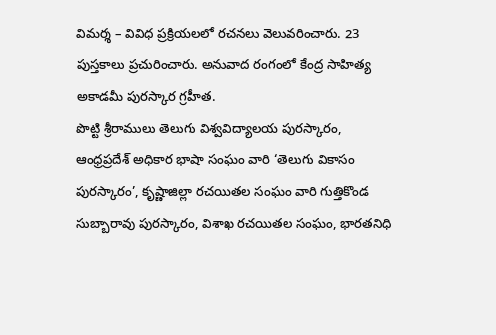విమర్శ – వివిధ ప్రక్రియలలో రచనలు వెలువరించారు. 23 పుస్తకాలు ప్రచురించారు. అనువాద రంగంలో కేంద్ర సాహిత్య అకాడమీ పురస్కార గ్రహీత.
పొట్టి శ్రీరాములు తెలుగు విశ్వవిద్యాలయ పురస్కారం, ఆంధ్రప్రదేశ్ అధికార భాషా సంఘం వారి ‘తెలుగు వికాసం పురస్కారం’, కృష్ణాజిల్లా రచయితల సంఘం వారి గుత్తికొండ సుబ్బారావు పురస్కారం, విశాఖ రచయితల సంఘం, భారతనిధి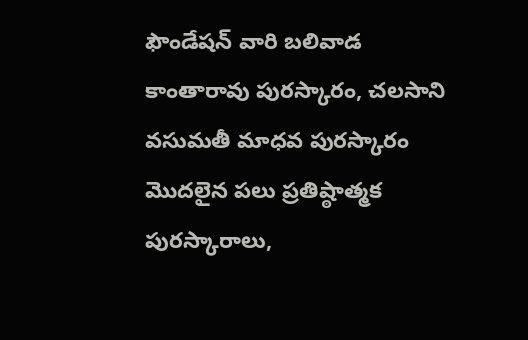ఫౌండేషన్ వారి బలివాడ కాంతారావు పురస్కారం, చలసాని వసుమతీ మాధవ పురస్కారం మొదలైన పలు ప్రతిష్ఠాత్మక పురస్కారాలు,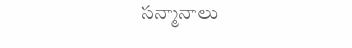సన్మానాలు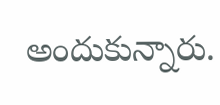అందుకున్నారు.